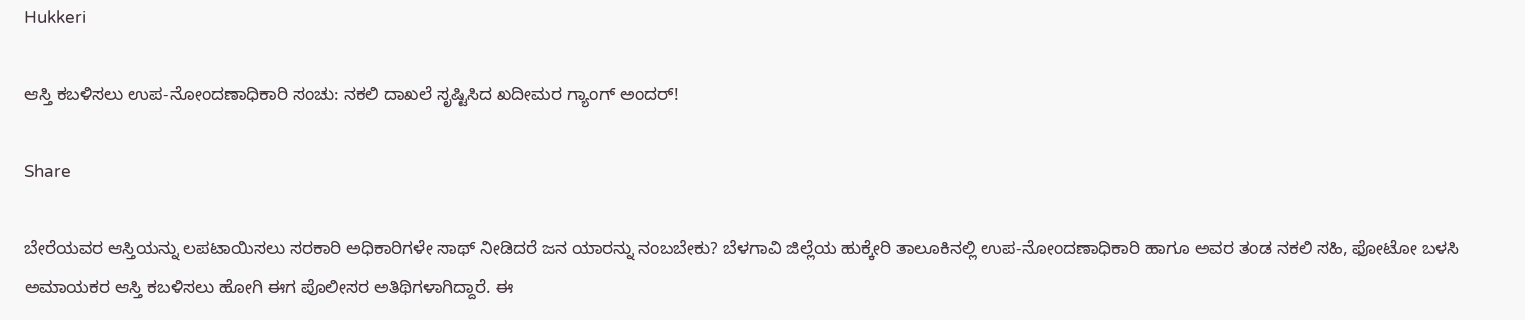Hukkeri

ಆಸ್ತಿ ಕಬಳಿಸಲು ಉಪ-ನೋಂದಣಾಧಿಕಾರಿ ಸಂಚು: ನಕಲಿ ದಾಖಲೆ ಸೃಷ್ಟಿಸಿದ ಖದೀಮರ ಗ್ಯಾಂಗ್ ಅಂದರ್!

Share

ಬೇರೆಯವರ ಆಸ್ತಿಯನ್ನು ಲಪಟಾಯಿಸಲು ಸರಕಾರಿ ಅಧಿಕಾರಿಗಳೇ ಸಾಥ್ ನೀಡಿದರೆ ಜನ ಯಾರನ್ನು ನಂಬಬೇಕು? ಬೆಳಗಾವಿ ಜಿಲ್ಲೆಯ ಹುಕ್ಕೇರಿ ತಾಲೂಕಿನಲ್ಲಿ ಉಪ-ನೋಂದಣಾಧಿಕಾರಿ ಹಾಗೂ ಅವರ ತಂಡ ನಕಲಿ ಸಹಿ, ಫೋಟೋ ಬಳಸಿ ಅಮಾಯಕರ ಆಸ್ತಿ ಕಬಳಿಸಲು ಹೋಗಿ ಈಗ ಪೊಲೀಸರ ಅತಿಥಿಗಳಾಗಿದ್ದಾರೆ. ಈ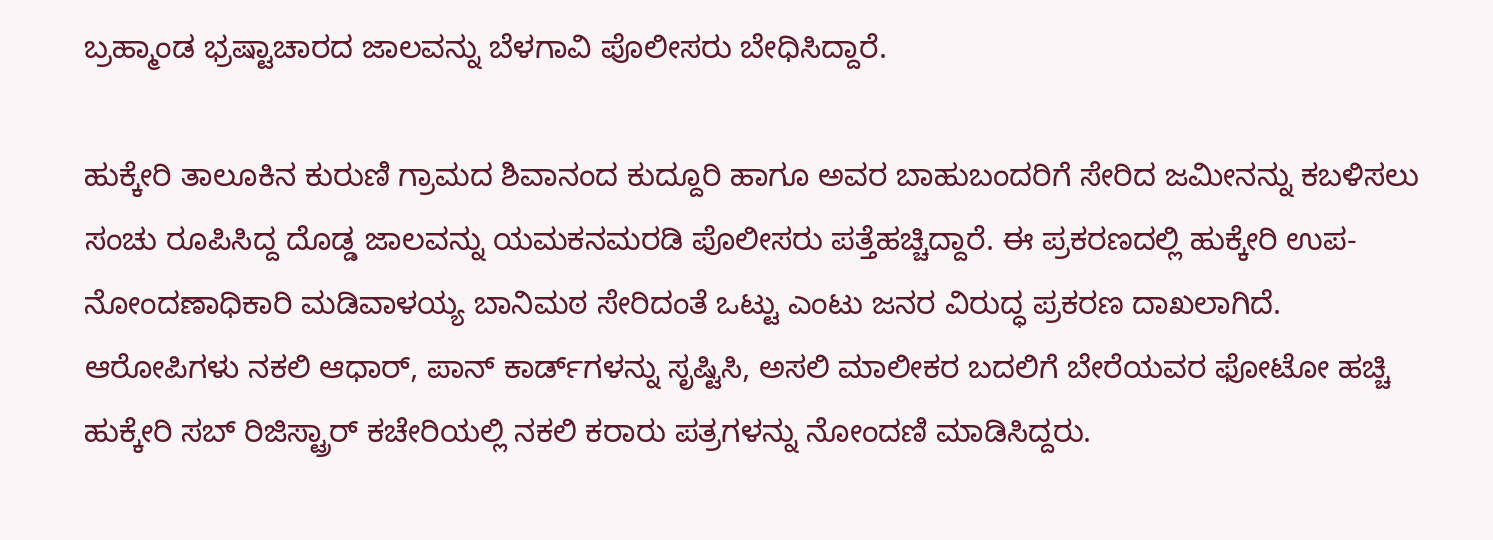ಬ್ರಹ್ಮಾಂಡ ಭ್ರಷ್ಟಾಚಾರದ ಜಾಲವನ್ನು ಬೆಳಗಾವಿ ಪೊಲೀಸರು ಬೇಧಿಸಿದ್ದಾರೆ.

ಹುಕ್ಕೇರಿ ತಾಲೂಕಿನ ಕುರುಣಿ ಗ್ರಾಮದ ಶಿವಾನಂದ ಕುದ್ದೂರಿ ಹಾಗೂ ಅವರ ಬಾಹುಬಂದರಿಗೆ ಸೇರಿದ ಜಮೀನನ್ನು ಕಬಳಿಸಲು ಸಂಚು ರೂಪಿಸಿದ್ದ ದೊಡ್ಡ ಜಾಲವನ್ನು ಯಮಕನಮರಡಿ ಪೊಲೀಸರು ಪತ್ತೆಹಚ್ಚಿದ್ದಾರೆ. ಈ ಪ್ರಕರಣದಲ್ಲಿ ಹುಕ್ಕೇರಿ ಉಪ-ನೋಂದಣಾಧಿಕಾರಿ ಮಡಿವಾಳಯ್ಯ ಬಾನಿಮಠ ಸೇರಿದಂತೆ ಒಟ್ಟು ಎಂಟು ಜನರ ವಿರುದ್ಧ ಪ್ರಕರಣ ದಾಖಲಾಗಿದೆ. ಆರೋಪಿಗಳು ನಕಲಿ ಆಧಾರ್, ಪಾನ್ ಕಾರ್ಡ್‌ಗಳನ್ನು ಸೃಷ್ಟಿಸಿ, ಅಸಲಿ ಮಾಲೀಕರ ಬದಲಿಗೆ ಬೇರೆಯವರ ಫೋಟೋ ಹಚ್ಚಿ ಹುಕ್ಕೇರಿ ಸಬ್ ರಿಜಿಸ್ಟ್ರಾರ್ ಕಚೇರಿಯಲ್ಲಿ ನಕಲಿ ಕರಾರು ಪತ್ರಗಳನ್ನು ನೋಂದಣಿ ಮಾಡಿಸಿದ್ದರು.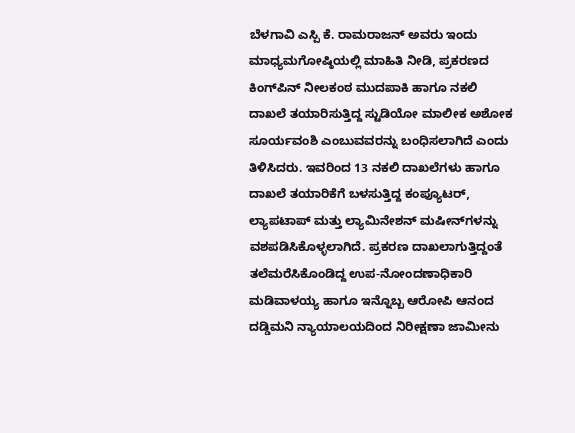ಬೆಳಗಾವಿ ಎಸ್ಪಿ ಕೆ. ರಾಮರಾಜನ್ ಅವರು ಇಂದು ಮಾಧ್ಯಮಗೋಷ್ಠಿಯಲ್ಲಿ ಮಾಹಿತಿ ನೀಡಿ, ಪ್ರಕರಣದ ಕಿಂಗ್‌ಪಿನ್ ನೀಲಕಂಠ ಮುದಪಾಕಿ ಹಾಗೂ ನಕಲಿ ದಾಖಲೆ ತಯಾರಿಸುತ್ತಿದ್ದ ಸ್ಟುಡಿಯೋ ಮಾಲೀಕ ಅಶೋಕ ಸೂರ್ಯವಂಶಿ ಎಂಬುವವರನ್ನು ಬಂಧಿಸಲಾಗಿದೆ ಎಂದು ತಿಳಿಸಿದರು. ಇವರಿಂದ 13 ನಕಲಿ ದಾಖಲೆಗಳು ಹಾಗೂ ದಾಖಲೆ ತಯಾರಿಕೆಗೆ ಬಳಸುತ್ತಿದ್ದ ಕಂಪ್ಯೂಟರ್, ಲ್ಯಾಪಟಾಪ್ ಮತ್ತು ಲ್ಯಾಮಿನೇಶನ್ ಮಷೀನ್‌ಗಳನ್ನು ವಶಪಡಿಸಿಕೊಳ್ಳಲಾಗಿದೆ. ಪ್ರಕರಣ ದಾಖಲಾಗುತ್ತಿದ್ದಂತೆ ತಲೆಮರೆಸಿಕೊಂಡಿದ್ದ ಉಪ-ನೋಂದಣಾಧಿಕಾರಿ ಮಡಿವಾಳಯ್ಯ ಹಾಗೂ ಇನ್ನೊಬ್ಬ ಆರೋಪಿ ಆನಂದ ದಡ್ಡಿಮನಿ ನ್ಯಾಯಾಲಯದಿಂದ ನಿರೀಕ್ಷಣಾ ಜಾಮೀನು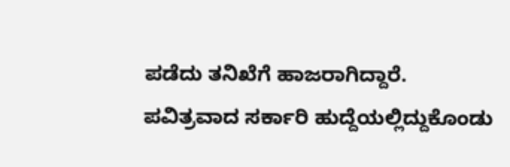ಪಡೆದು ತನಿಖೆಗೆ ಹಾಜರಾಗಿದ್ದಾರೆ.
ಪವಿತ್ರವಾದ ಸರ್ಕಾರಿ ಹುದ್ದೆಯಲ್ಲಿದ್ದುಕೊಂಡು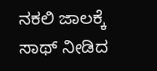ನಕಲಿ ಜಾಲಕ್ಕೆ ಸಾಥ್ ನೀಡಿದ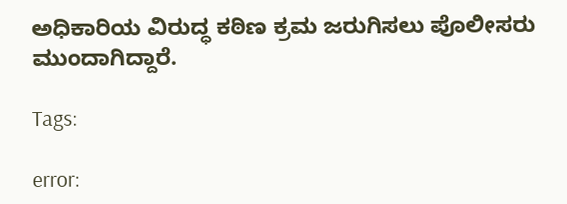ಅಧಿಕಾರಿಯ ವಿರುದ್ಧ ಕಠಿಣ ಕ್ರಮ ಜರುಗಿಸಲು ಪೊಲೀಸರು ಮುಂದಾಗಿದ್ದಾರೆ.

Tags:

error: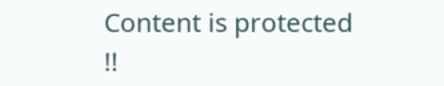Content is protected !!